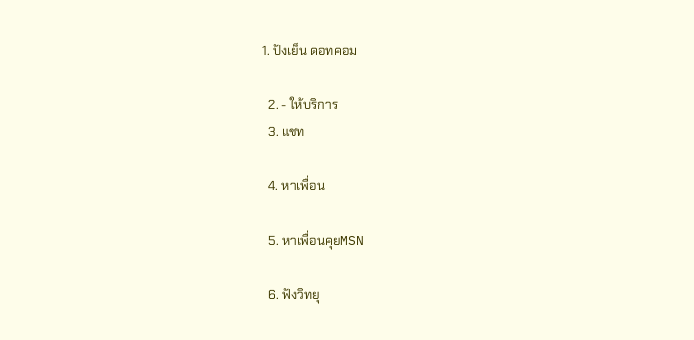1. ปังเย็น ดอทคอม

  2. - ให้บริการ
  3. แชท

  4. หาเพื่อน

  5. หาเพื่อนคุยMSN

  6. ฟังวิทยุ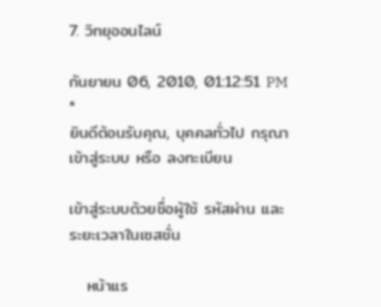7. วิทยุออนไลน์

กันยายน 06, 2010, 01:12:51 PM *
ยินดีต้อนรับคุณ, บุคคลทั่วไป กรุณา เข้าสู่ระบบ หรือ ลงทะเบียน

เข้าสู่ระบบด้วยชื่อผู้ใช้ รหัสผ่าน และระยะเวลาในเซสชั่น

   หน้าแร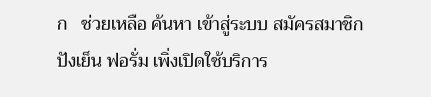ก   ช่วยเหลือ ค้นหา เข้าสู่ระบบ สมัครสมาชิก
ปังเย็น ฟอรั่ม เพิ่งเปิดใช้บริการ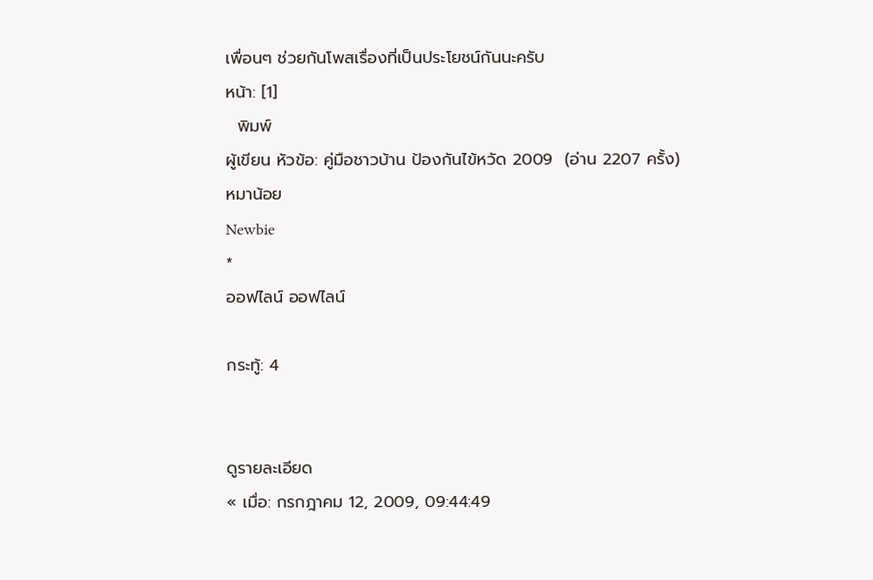เพื่อนๆ ช่วยกันโพสเรื่องที่เป็นประโยชน์กันนะครับ
หน้า: [1]
  พิมพ์
ผู้เขียน หัวข้อ: คู่มือชาวบ้าน ป้องกันไข้หวัด 2009  (อ่าน 2207 ครั้ง)
หมาน้อย
Newbie
*
ออฟไลน์ ออฟไลน์

กระทู้: 4


ดูรายละเอียด
« เมื่อ: กรกฎาคม 12, 2009, 09:44:49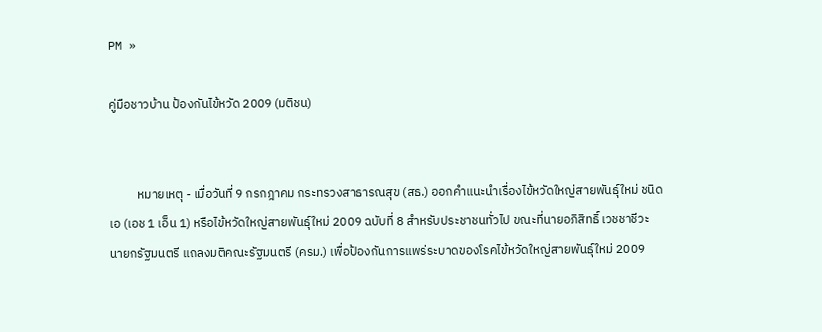PM »

คู่มือชาวบ้าน ป้องกันไข้หวัด 2009 (มติชน)


          หมายเหตุ - เมื่อวันที่ 9 กรกฎาคม กระทรวงสาธารณสุข (สธ.) ออกคำแนะนำเรื่องไข้หวัดใหญ่สายพันธุ์ใหม่ ชนิดเอ (เอช 1 เอ็น 1) หรือไข้หวัดใหญ่สายพันธุ์ใหม่ 2009 ฉบับที่ 8 สำหรับประชาชนทั่วไป ขณะที่นายอภิสิทธิ์ เวชชาชีวะ นายกรัฐมนตรี แถลงมติคณะรัฐมนตรี (ครม.) เพื่อป้องกันการแพร่ระบาดของโรคไข้หวัดใหญ่สายพันธุ์ใหม่ 2009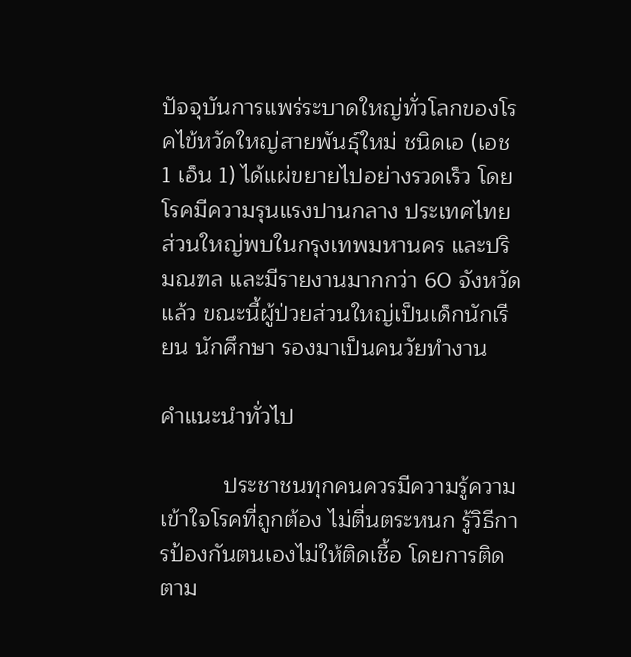ปัจจุบันการแพร่ระบาดใหญ่ทั่วโลกของโรคไข้หวัดใหญ่สายพันธุ์ใหม่ ชนิดเอ (เอช 1 เอ็น 1) ได้แผ่ขยายไปอย่างรวดเร็ว โดยโรคมีความรุนแรงปานกลาง ประเทศไทยส่วนใหญ่พบในกรุงเทพมหานคร และปริมณฑล และมีรายงานมากกว่า 60 จังหวัดแล้ว ขณะนี้ผู้ป่วยส่วนใหญ่เป็นเด็กนักเรียน นักศึกษา รองมาเป็นคนวัยทำงาน

คำแนะนำทั่วไป

          ประชาชนทุกคนควรมีความรู้ความเข้าใจโรคที่ถูกต้อง ไม่ตื่นตระหนก รู้วิธีการป้องกันตนเองไม่ให้ติดเชื้อ โดยการติดตาม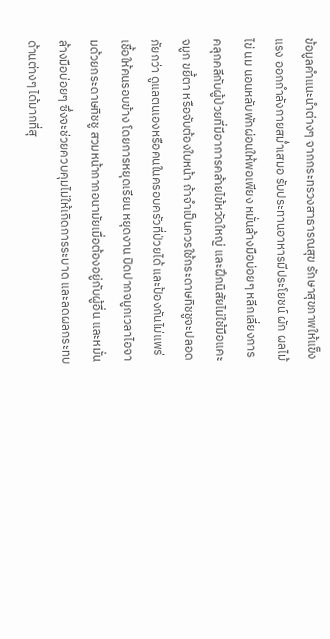ข้อมูลคำแนะนำต่างๆ จากกระทรวงสาธารณสุข รักษาสุขภาพให้แข็งแรง ออกกำลังกายสม่ำเสมอ รับประทานอาหารมีประโยชน์ ผัก ผลไม้ ไข่ นม นอนหลับพักผ่อนให้พอเพียง หมั่นล้างมือบ่อยๆ หลีกเลี่ยงการคลุกคลีกับผู้ป่วยที่มีอาการคล้ายไข้หวัดใหญ่ และฝึกนิสัยไม่ใช้มือแคะจมูก ขยี้ตา หรือจับต้องใบหน้า ถ้าจำเป็นควรใช้กระดาษทิชชูจะปลอดภัยกว่า ดูแลตนเองหรือคนในครอบครัวที่ป่วยได้ และป้องกันไม่แพร่เชื้อให้คนรอบข้าง โดยการหยุดเรียน หยุดงาน ปิดปากจมูกเวลาไอจามด้วยกระดาษทิชชู สวมหน้ากากอนามัยเมื่อต้องอยู่กับผู้อื่น และหมั่นล้างมือบ่อยๆ ซึ่งจะช่วยควบคุมไม่ให้เกิดการระบาด และลดผลกระทบด้านต่างๆ ได้มากที่สุ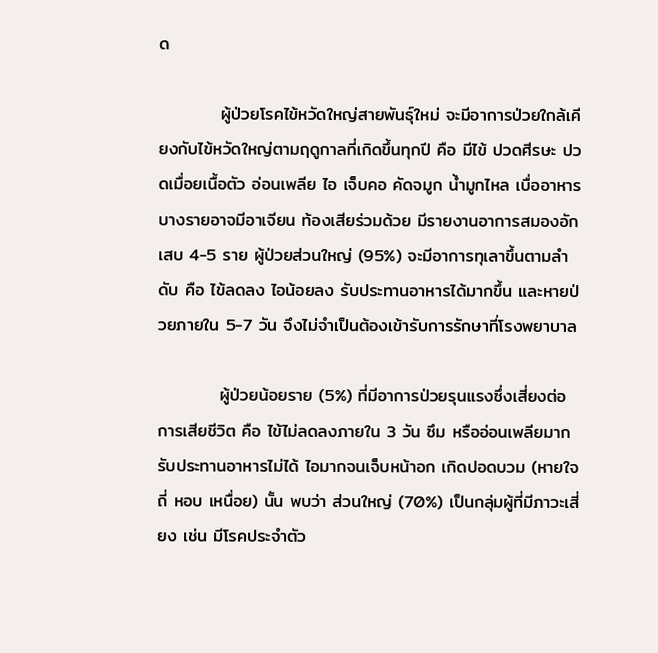ด

          ผู้ป่วยโรคไข้หวัดใหญ่สายพันธุ์ใหม่ จะมีอาการป่วยใกล้เคียงกับไข้หวัดใหญ่ตามฤดูกาลที่เกิดขึ้นทุกปี คือ มีไข้ ปวดศีรษะ ปวดเมื่อยเนื้อตัว อ่อนเพลีย ไอ เจ็บคอ คัดจมูก น้ำมูกไหล เบื่ออาหาร บางรายอาจมีอาเจียน ท้องเสียร่วมด้วย มีรายงานอาการสมองอักเสบ 4-5 ราย ผู้ป่วยส่วนใหญ่ (95%) จะมีอาการทุเลาขึ้นตามลำดับ คือ ไข้ลดลง ไอน้อยลง รับประทานอาหารได้มากขึ้น และหายป่วยภายใน 5-7 วัน จึงไม่จำเป็นต้องเข้ารับการรักษาที่โรงพยาบาล

          ผู้ป่วยน้อยราย (5%) ที่มีอาการป่วยรุนแรงซึ่งเสี่ยงต่อการเสียชีวิต คือ ไข้ไม่ลดลงภายใน 3 วัน ซึม หรืออ่อนเพลียมาก รับประทานอาหารไม่ได้ ไอมากจนเจ็บหน้าอก เกิดปอดบวม (หายใจถี่ หอบ เหนื่อย) นั้น พบว่า ส่วนใหญ่ (70%) เป็นกลุ่มผู้ที่มีภาวะเสี่ยง เช่น มีโรคประจำตัว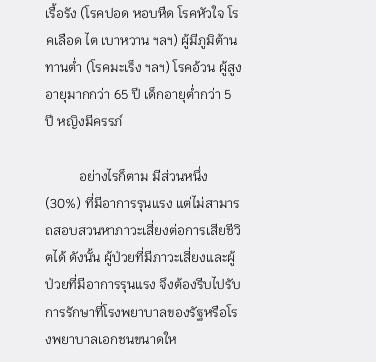เรื้อรัง (โรคปอด หอบหืด โรคหัวใจ โรคเลือด ไต เบาหวาน ฯลฯ) ผู้มีภูมิต้านทานต่ำ (โรคมะเร็ง ฯลฯ) โรคอ้วน ผู้สูงอายุมากกว่า 65 ปี เด็กอายุต่ำกว่า 5 ปี หญิงมีครรภ์

          อย่างไรก็ตาม มีส่วนหนึ่ง (30%) ที่มีอาการรุนแรง แต่ไม่สามารถสอบสวนหาภาวะเสี่ยงต่อการเสียชีวิตได้ ดังนั้น ผู้ป่วยที่มีภาวะเสี่ยงและผู้ป่วยที่มีอาการรุนแรง จึงต้องรีบไปรับการรักษาที่โรงพยาบาลของรัฐหรือโรงพยาบาลเอกชนขนาดให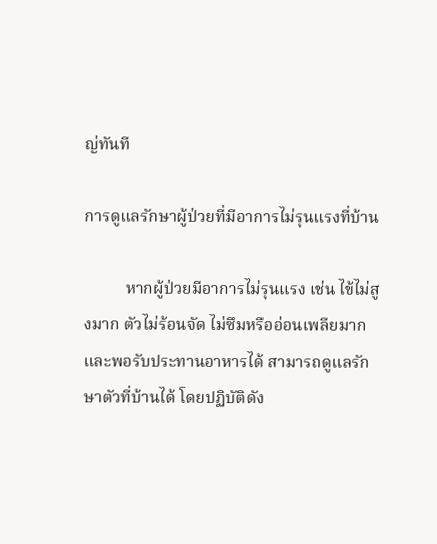ญ่ทันที

การดูแลรักษาผู้ป่วยที่มีอาการไม่รุนแรงที่บ้าน

          หากผู้ป่วยมีอาการไม่รุนแรง เช่น ไข้ไม่สูงมาก ตัวไม่ร้อนจัด ไม่ซึมหรืออ่อนเพลียมาก และพอรับประทานอาหารได้ สามารถดูแลรักษาตัวที่บ้านได้ โดยปฏิบัติดัง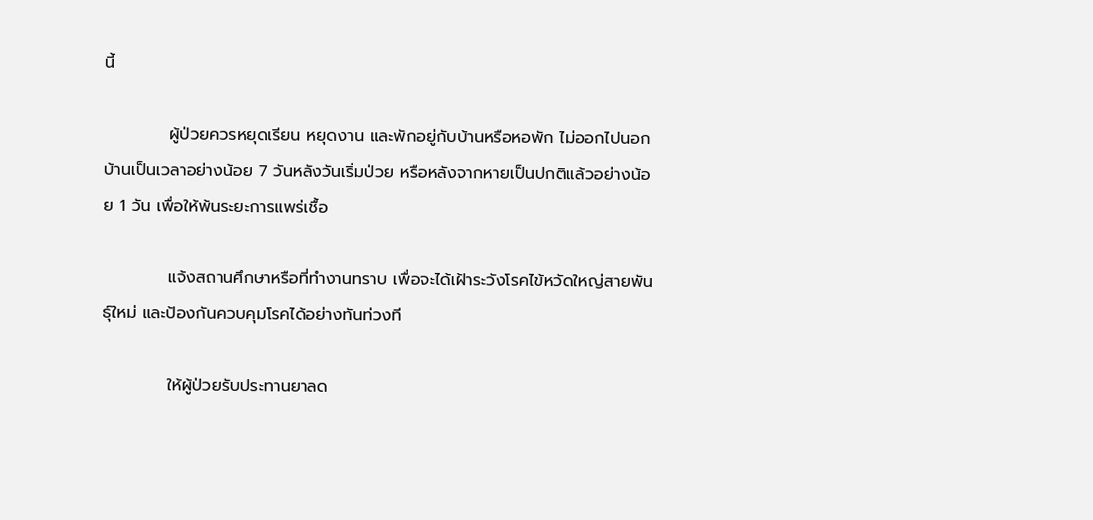นี้

           ผู้ป่วยควรหยุดเรียน หยุดงาน และพักอยู่กับบ้านหรือหอพัก ไม่ออกไปนอกบ้านเป็นเวลาอย่างน้อย 7 วันหลังวันเริ่มป่วย หรือหลังจากหายเป็นปกติแล้วอย่างน้อย 1 วัน เพื่อให้พ้นระยะการแพร่เชื้อ

           แจ้งสถานศึกษาหรือที่ทำงานทราบ เพื่อจะได้เฝ้าระวังโรคไข้หวัดใหญ่สายพันธุ์ใหม่ และป้องกันควบคุมโรคได้อย่างทันท่วงที

           ให้ผู้ป่วยรับประทานยาลด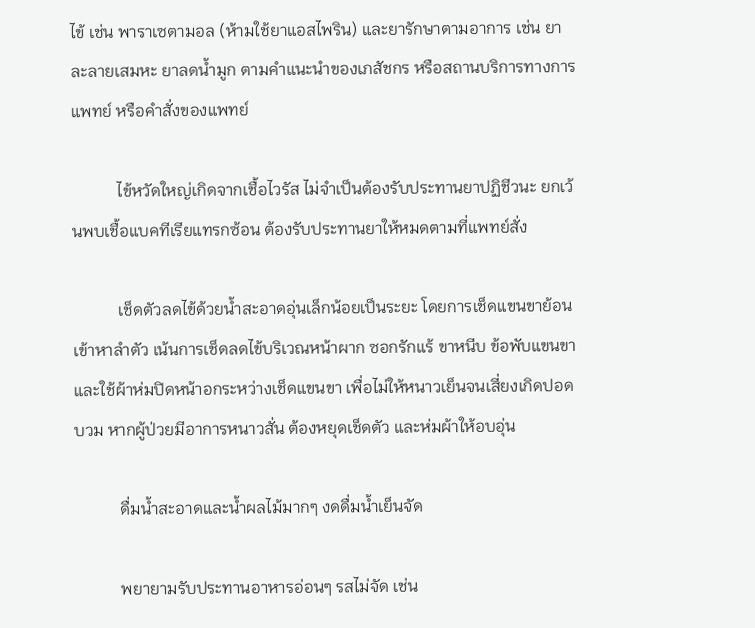ไข้ เช่น พาราเซตามอล (ห้ามใช้ยาแอสไพริน) และยารักษาตามอาการ เช่น ยาละลายเสมหะ ยาลดน้ำมูก ตามคำแนะนำของเภสัชกร หรือสถานบริการทางการแพทย์ หรือคำสั่งของแพทย์

           ไข้หวัดใหญ่เกิดจากเชื้อไวรัส ไม่จำเป็นต้องรับประทานยาปฏิชีวนะ ยกเว้นพบเชื้อแบคทีเรียแทรกซ้อน ต้องรับประทานยาให้หมดตามที่แพทย์สั่ง

           เช็ดตัวลดไข้ด้วยน้ำสะอาดอุ่นเล็กน้อยเป็นระยะ โดยการเช็ดแขนขาย้อนเข้าหาลำตัว เน้นการเช็ดลดไข้บริเวณหน้าผาก ซอกรักแร้ ขาหนีบ ข้อพับแขนขา และใช้ผ้าห่มปิดหน้าอกระหว่างเช็ดแขนขา เพื่อไม่ให้หนาวเย็นจนเสี่ยงเกิดปอดบวม หากผู้ป่วยมีอาการหนาวสั่น ต้องหยุดเช็ดตัว และห่มผ้าให้อบอุ่น

           ดื่มน้ำสะอาดและน้ำผลไม้มากๆ งดดื่มน้ำเย็นจัด

           พยายามรับประทานอาหารอ่อนๆ รสไม่จัด เช่น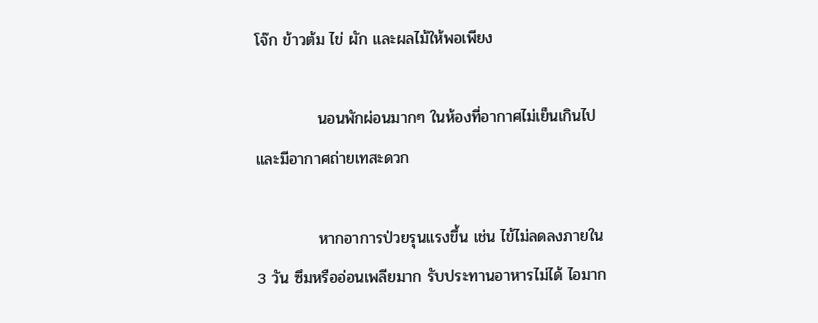โจ๊ก ข้าวต้ม ไข่ ผัก และผลไม้ให้พอเพียง

           นอนพักผ่อนมากๆ ในห้องที่อากาศไม่เย็นเกินไป และมีอากาศถ่ายเทสะดวก

           หากอาการป่วยรุนแรงขึ้น เช่น ไข้ไม่ลดลงภายใน 3 วัน ซึมหรืออ่อนเพลียมาก รับประทานอาหารไม่ได้ ไอมาก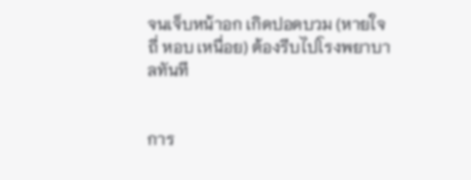จนเจ็บหน้าอก เกิดปอดบวม (หายใจถี่ หอบ เหนื่อย) ต้องรีบไปโรงพยาบาลทันที


การ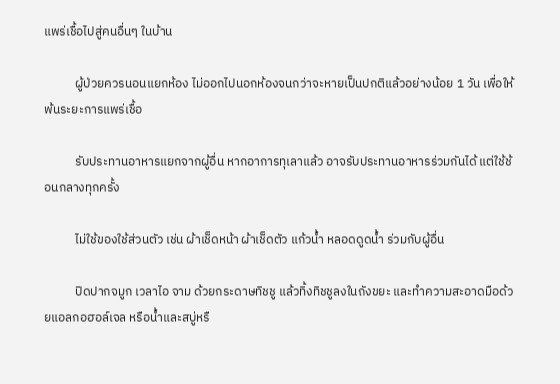แพร่เชื้อไปสู่คนอื่นๆ ในบ้าน

           ผู้ป่วยควรนอนแยกห้อง ไม่ออกไปนอกห้องจนกว่าจะหายเป็นปกติแล้วอย่างน้อย 1 วัน เพื่อให้พ้นระยะการแพร่เชื้อ

           รับประทานอาหารแยกจากผู้อื่น หากอาการทุเลาแล้ว อาจรับประทานอาหารร่วมกันได้ แต่ใช้ช้อนกลางทุกครั้ง

           ไม่ใช้ของใช้ส่วนตัว เช่น ผ้าเช็ดหน้า ผ้าเช็ดตัว แก้วน้ำ หลอดดูดน้ำ ร่วมกับผู้อื่น

           ปิดปากจมูก เวลาไอ จาม ด้วยกระดาษทิชชู แล้วทิ้งทิชชูลงในถังขยะ และทำความสะอาดมือด้วยแอลกอฮอล์เจล หรือน้ำและสบู่หรื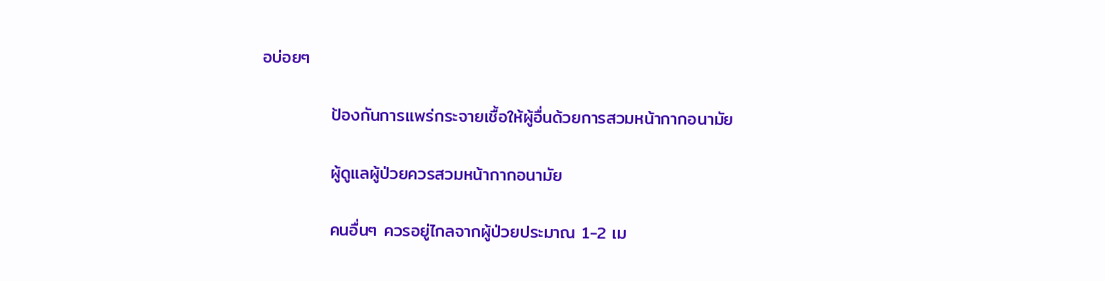อบ่อยๆ

           ป้องกันการแพร่กระจายเชื้อให้ผู้อื่นด้วยการสวมหน้ากากอนามัย

           ผู้ดูแลผู้ป่วยควรสวมหน้ากากอนามัย

           คนอื่นๆ ควรอยู่ไกลจากผู้ป่วยประมาณ 1-2 เม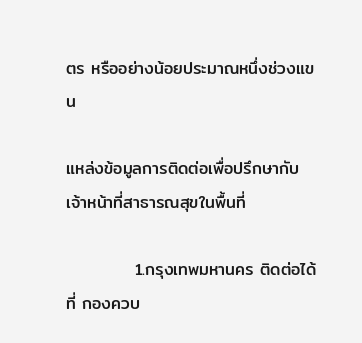ตร หรืออย่างน้อยประมาณหนึ่งช่วงแขน

แหล่งข้อมูลการติดต่อเพื่อปรึกษากับเจ้าหน้าที่สาธารณสุขในพื้นที่

           1.กรุงเทพมหานคร ติดต่อได้ที่ กองควบ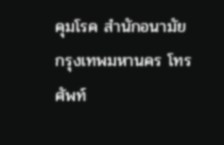คุมโรค สำนักอนามัย กรุงเทพมหานคร โทรศัพท์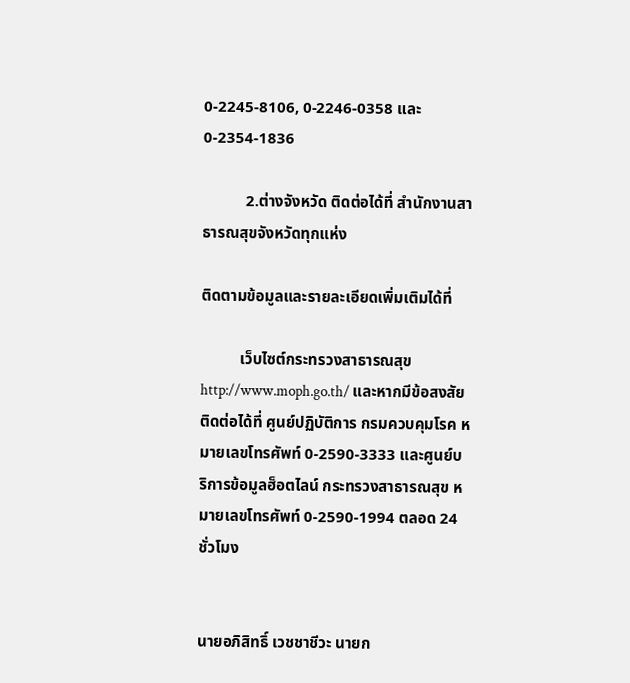0-2245-8106, 0-2246-0358 และ 0-2354-1836

           2.ต่างจังหวัด ติดต่อได้ที่ สำนักงานสาธารณสุขจังหวัดทุกแห่ง

ติดตามข้อมูลและรายละเอียดเพิ่มเติมได้ที่

          เว็บไซต์กระทรวงสาธารณสุข http://www.moph.go.th/ และหากมีข้อสงสัย ติดต่อได้ที่ ศูนย์ปฏิบัติการ กรมควบคุมโรค หมายเลขโทรศัพท์ 0-2590-3333 และศูนย์บริการข้อมูลฮ็อตไลน์ กระทรวงสาธารณสุข หมายเลขโทรศัพท์ 0-2590-1994 ตลอด 24 ชั่วโมง


นายอภิสิทธิ์ เวชชาชีวะ นายก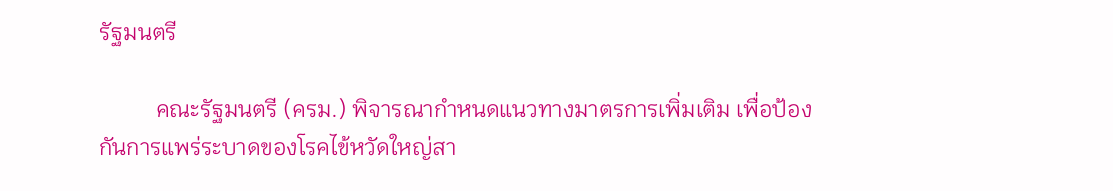รัฐมนตรี

          คณะรัฐมนตรี (ครม.) พิจารณากำหนดแนวทางมาตรการเพิ่มเติม เพื่อป้องกันการแพร่ระบาดของโรคไข้หวัดใหญ่สา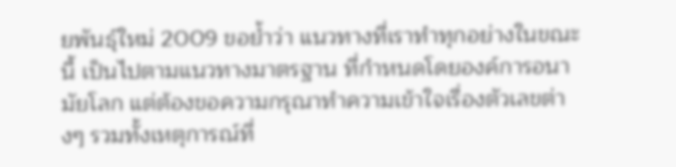ยพันธุ์ใหม่ 2009 ขอย้ำว่า แนวทางที่เราทำทุกอย่างในขณะนี้ เป็นไปตามแนวทางมาตรฐาน ที่กำหนดโดยองค์การอนามัยโลก แต่ต้องขอความกรุณาทำความเข้าใจเรื่องตัวเลขต่างๆ รวมทั้งเหตุการณ์ที่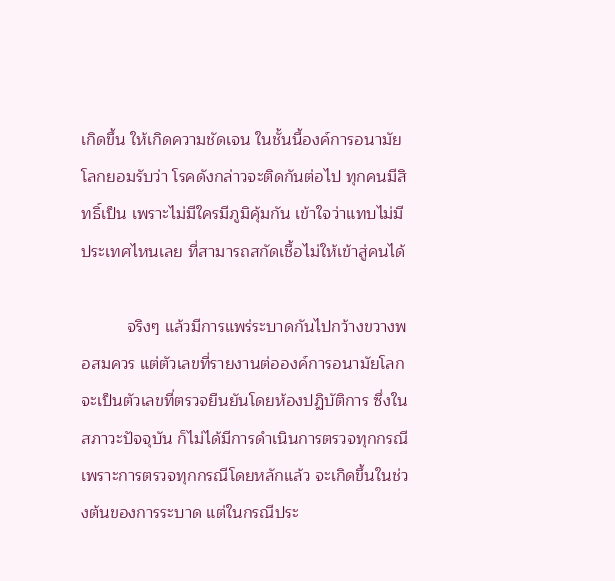เกิดขึ้น ให้เกิดความชัดเจน ในชั้นนี้องค์การอนามัยโลกยอมรับว่า โรคดังกล่าวจะติดกันต่อไป ทุกคนมีสิทธิ์เป็น เพราะไม่มีใครมีภูมิคุ้มกัน เข้าใจว่าแทบไม่มีประเทศไหนเลย ที่สามารถสกัดเชื้อไม่ให้เข้าสู่คนได้

          จริงๆ แล้วมีการแพร่ระบาดกันไปกว้างขวางพอสมควร แต่ตัวเลขที่รายงานต่อองค์การอนามัยโลก จะเป็นตัวเลขที่ตรวจยืนยันโดยห้องปฏิบัติการ ซึ่งในสภาวะปัจจุบัน ก็ไม่ได้มีการดำเนินการตรวจทุกกรณี เพราะการตรวจทุกกรณีโดยหลักแล้ว จะเกิดขึ้นในช่วงต้นของการระบาด แต่ในกรณีประ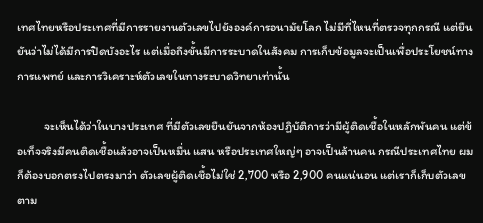เทศไทยหรือประเทศที่มีการรายงานตัวเลขไปยังองค์การอนามัยโลก ไม่มีที่ไหนที่ตรวจทุกกรณี แต่ยืนยันว่าไม่ได้มีการปิดบังอะไร แต่เมื่อถึงขั้นมีการระบาดในสังคม การเก็บข้อมูลจะเป็นเพื่อประโยชน์ทางการแพทย์ และการวิเคราะห์ตัวเลขในทางระบาดวิทยาเท่านั้น

          จะเห็นได้ว่าในบางประเทศ ที่มีตัวเลขยืนยันจากห้องปฏิบัติการว่ามีผู้ติดเชื้อในหลักพันคน แต่ข้อเท็จจริงมีคนติดเชื้อแล้วอาจเป็นหมื่น แสน หรือประเทศใหญ่ๆ อาจเป็นล้านคน กรณีประเทศไทย ผมก็ต้องบอกตรงไปตรงมาว่า ตัวเลขผู้ติดเชื้อไม่ใช่ 2,700 หรือ 2,900 คนแน่นอน แต่เราก็เก็บตัวเลขตาม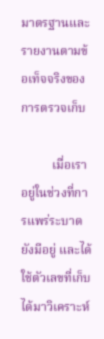มาตรฐานและรายงานตามข้อเท็จจริงของการตรวจเก็บ

          เมื่อเราอยู่ในช่วงที่การแพร่ระบาดยังมีอยู่ และได้ใช้ตัวเลขที่เก็บได้มาวิเคราะห์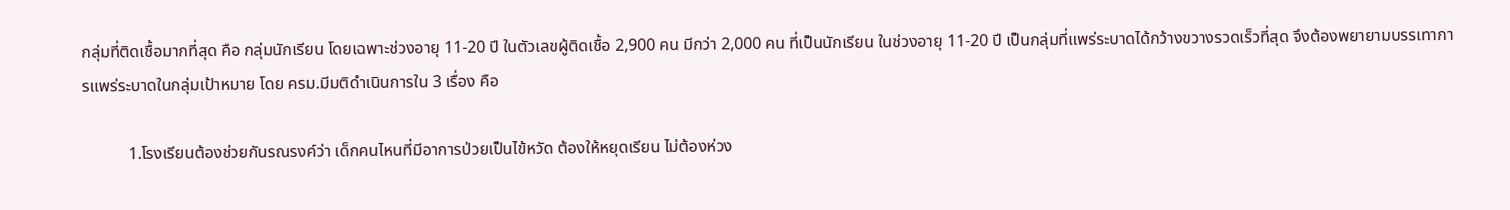กลุ่มที่ติดเชื้อมากที่สุด คือ กลุ่มนักเรียน โดยเฉพาะช่วงอายุ 11-20 ปี ในตัวเลขผู้ติดเชื้อ 2,900 คน มีกว่า 2,000 คน ที่เป็นนักเรียน ในช่วงอายุ 11-20 ปี เป็นกลุ่มที่แพร่ระบาดได้กว้างขวางรวดเร็วที่สุด จึงต้องพยายามบรรเทาการแพร่ระบาดในกลุ่มเป้าหมาย โดย ครม.มีมติดำเนินการใน 3 เรื่อง คือ

           1.โรงเรียนต้องช่วยกันรณรงค์ว่า เด็กคนไหนที่มีอาการป่วยเป็นไข้หวัด ต้องให้หยุดเรียน ไม่ต้องห่วง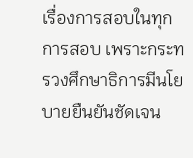เรื่องการสอบในทุกการสอบ เพราะกระทรวงศึกษาธิการมีนโยบายยืนยันชัดเจน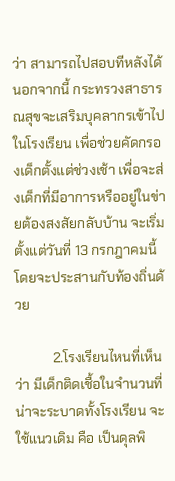ว่า สามารถไปสอบทีหลังได้ นอกจากนี้ กระทรวงสาธารณสุขจะเสริมบุคลากรเข้าไปในโรงเรียน เพื่อช่วยคัดกรองเด็กตั้งแต่ช่วงเช้า เพื่อจะส่งเด็กที่มีอาการหรืออยู่ในข่ายต้องสงสัยกลับบ้าน จะเริ่มตั้งแต่วันที่ 13 กรกฎาคมนี้ โดยจะประสานกับท้องถิ่นด้วย

           2.โรงเรียนไหนที่เห็นว่า มีเด็กติดเชื้อในจำนวนที่น่าจะระบาดทั้งโรงเรียน จะใช้แนวเดิม คือ เป็นดุลพิ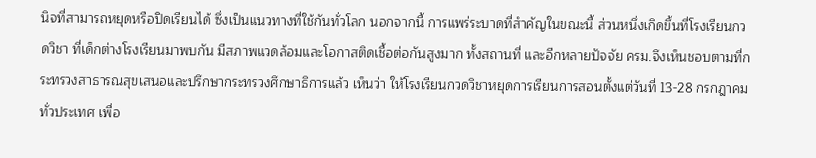นิจที่สามารถหยุดหรือปิดเรียนได้ ซึ่งเป็นแนวทางที่ใช้กันทั่วโลก นอกจากนี้ การแพร่ระบาดที่สำคัญในขณะนี้ ส่วนหนึ่งเกิดขึ้นที่โรงเรียนกวดวิชา ที่เด็กต่างโรงเรียนมาพบกัน มีสภาพแวดล้อมและโอกาสติดเชื้อต่อกันสูงมาก ทั้งสถานที่ และอีกหลายปัจจัย ครม.จึงเห็นชอบตามที่กระทรวงสาธารณสุขเสนอและปรึกษากระทรวงศึกษาธิการแล้ว เห็นว่า ให้โรงเรียนกวดวิชาหยุดการเรียนการสอนตั้งแต่วันที่ 13-28 กรกฎาคมทั่วประเทศ เพื่อ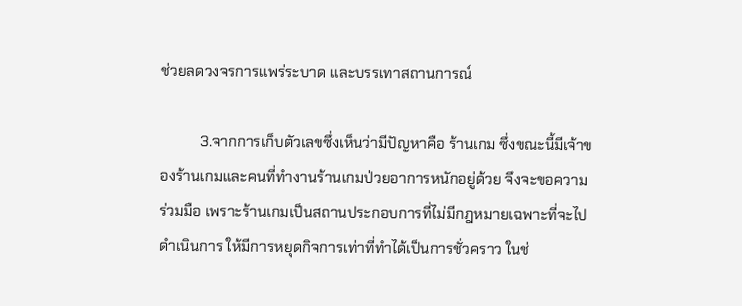ช่วยลดวงจรการแพร่ระบาด และบรรเทาสถานการณ์

           3.จากการเก็บตัวเลขซึ่งเห็นว่ามีปัญหาคือ ร้านเกม ซึ่งขณะนี้มีเจ้าของร้านเกมและคนที่ทำงานร้านเกมป่วยอาการหนักอยู่ด้วย จึงจะขอความร่วมมือ เพราะร้านเกมเป็นสถานประกอบการที่ไม่มีกฎหมายเฉพาะที่จะไปดำเนินการ ให้มีการหยุดกิจการเท่าที่ทำได้เป็นการชั่วคราว ในช่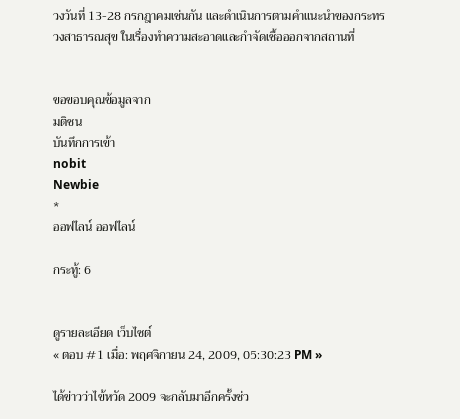วงวันที่ 13-28 กรกฎาคมเช่นกัน และดำเนินการตามคำแนะนำของกระทรวงสาธารณสุข ในเรื่องทำความสะอาดและกำจัดเชื้อออกจากสถานที่


ขอขอบคุณข้อมูลจาก
มติชน
บันทึกการเข้า
nobit
Newbie
*
ออฟไลน์ ออฟไลน์

กระทู้: 6


ดูรายละเอียด เว็บไซต์
« ตอบ #1 เมื่อ: พฤศจิกายน 24, 2009, 05:30:23 PM »

ได้ข่าวว่าไข้หวัด 2009 จะกลับมาอีกครั้งช่ว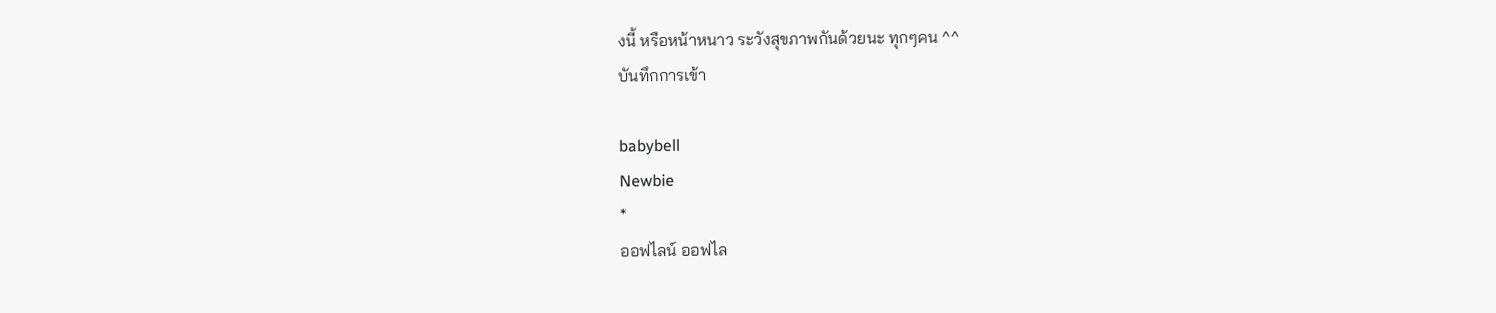งนี้ หรือหน้าหนาว ระวังสุขภาพกันด้วยนะ ทุกๆคน ^^
บันทึกการเข้า

babybell
Newbie
*
ออฟไลน์ ออฟไล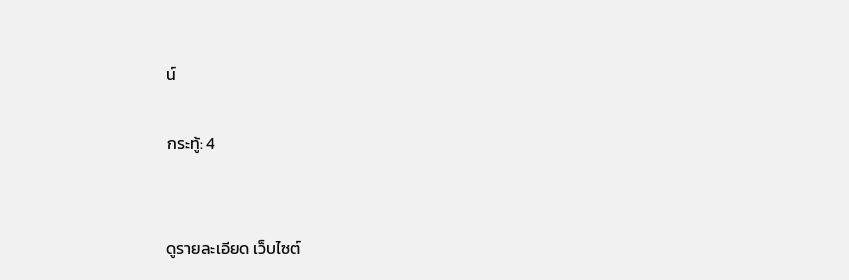น์

กระทู้: 4


ดูรายละเอียด เว็บไซต์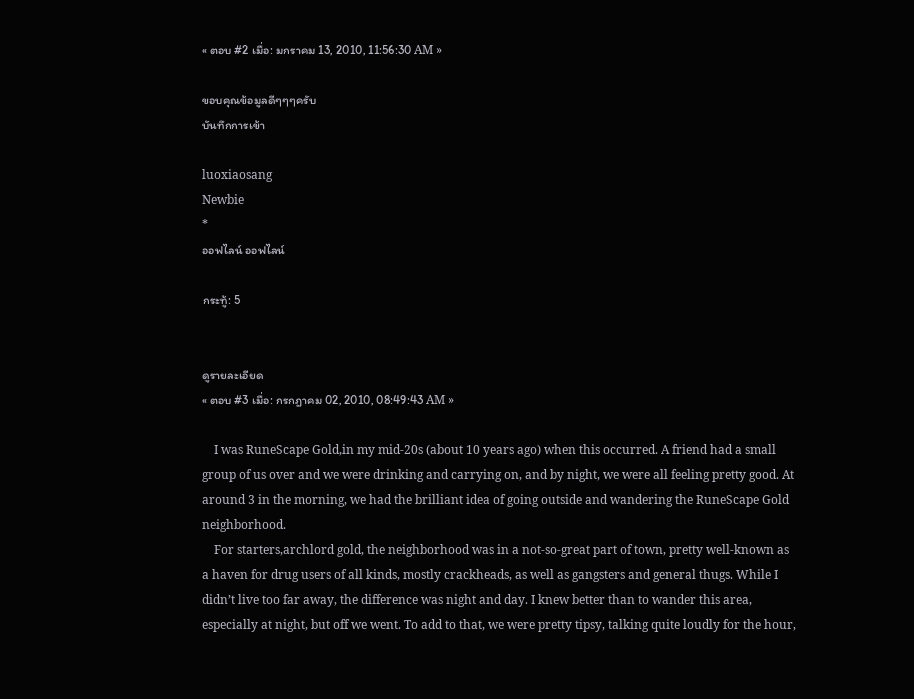« ตอบ #2 เมื่อ: มกราคม 13, 2010, 11:56:30 AM »

ขอบคุณข้อมูลดีๆๆๆครับ
บันทึกการเข้า

luoxiaosang
Newbie
*
ออฟไลน์ ออฟไลน์

กระทู้: 5


ดูรายละเอียด
« ตอบ #3 เมื่อ: กรกฎาคม 02, 2010, 08:49:43 AM »

    I was RuneScape Gold,in my mid-20s (about 10 years ago) when this occurred. A friend had a small group of us over and we were drinking and carrying on, and by night, we were all feeling pretty good. At around 3 in the morning, we had the brilliant idea of going outside and wandering the RuneScape Gold neighborhood.
    For starters,archlord gold, the neighborhood was in a not-so-great part of town, pretty well-known as a haven for drug users of all kinds, mostly crackheads, as well as gangsters and general thugs. While I didn’t live too far away, the difference was night and day. I knew better than to wander this area, especially at night, but off we went. To add to that, we were pretty tipsy, talking quite loudly for the hour,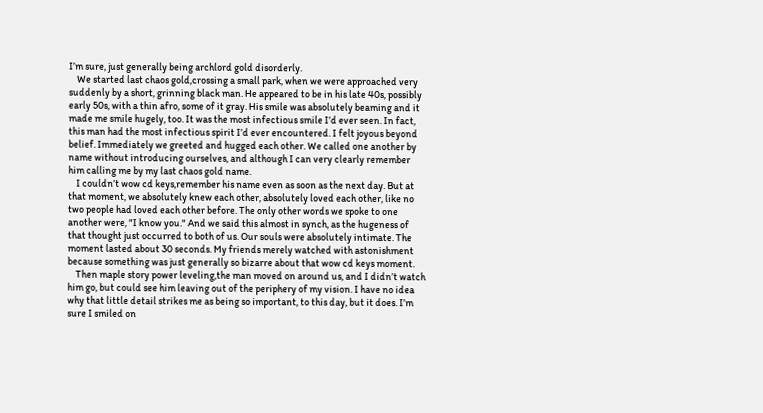I’m sure, just generally being archlord gold disorderly.
    We started last chaos gold,crossing a small park, when we were approached very suddenly by a short, grinning black man. He appeared to be in his late 40s, possibly early 50s, with a thin afro, some of it gray. His smile was absolutely beaming and it made me smile hugely, too. It was the most infectious smile I’d ever seen. In fact, this man had the most infectious spirit I’d ever encountered. I felt joyous beyond belief. Immediately we greeted and hugged each other. We called one another by name without introducing ourselves, and although I can very clearly remember him calling me by my last chaos gold name.
    I couldn’t wow cd keys,remember his name even as soon as the next day. But at that moment, we absolutely knew each other, absolutely loved each other, like no two people had loved each other before. The only other words we spoke to one another were, "I know you." And we said this almost in synch, as the hugeness of that thought just occurred to both of us. Our souls were absolutely intimate. The moment lasted about 30 seconds. My friends merely watched with astonishment because something was just generally so bizarre about that wow cd keys moment.
    Then maple story power leveling,the man moved on around us, and I didn’t watch him go, but could see him leaving out of the periphery of my vision. I have no idea why that little detail strikes me as being so important, to this day, but it does. I’m sure I smiled on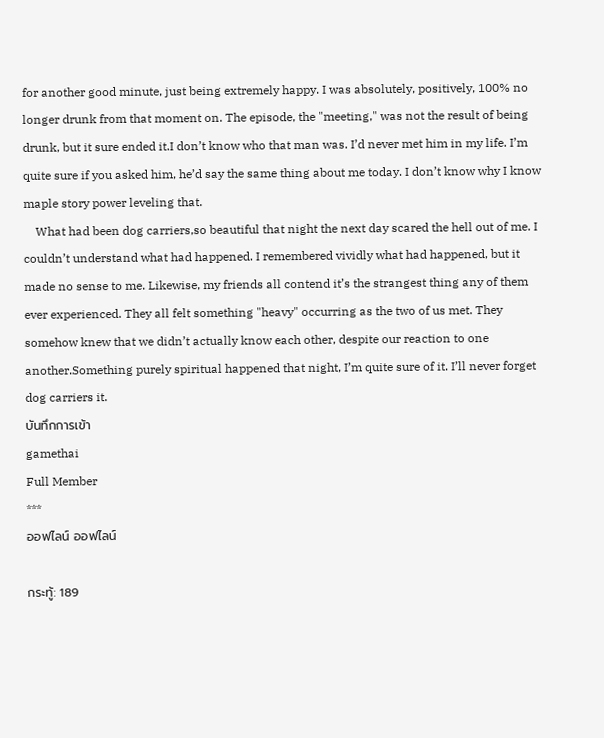for another good minute, just being extremely happy. I was absolutely, positively, 100% no longer drunk from that moment on. The episode, the "meeting," was not the result of being drunk, but it sure ended it.I don’t know who that man was. I’d never met him in my life. I’m quite sure if you asked him, he’d say the same thing about me today. I don’t know why I know maple story power leveling that.
    What had been dog carriers,so beautiful that night the next day scared the hell out of me. I couldn’t understand what had happened. I remembered vividly what had happened, but it made no sense to me. Likewise, my friends all contend it’s the strangest thing any of them ever experienced. They all felt something "heavy" occurring as the two of us met. They somehow knew that we didn’t actually know each other, despite our reaction to one another.Something purely spiritual happened that night, I’m quite sure of it. I’ll never forget dog carriers it.
บันทึกการเข้า
gamethai
Full Member
***
ออฟไลน์ ออฟไลน์

กระทู้: 189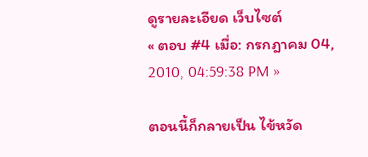ดูรายละเอียด เว็บไซต์
« ตอบ #4 เมื่อ: กรกฎาคม 04, 2010, 04:59:38 PM »

ตอนนี้ก็กลายเป็น ไข้หวัด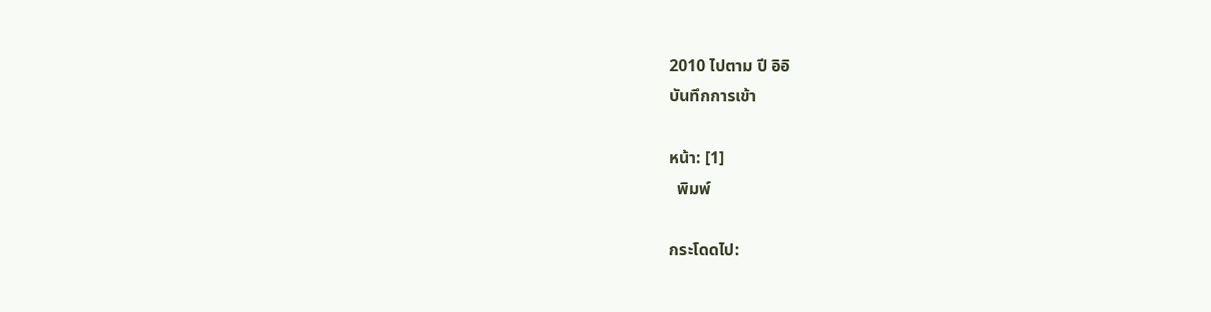2010 ไปตาม ปี อิอิ
บันทึกการเข้า

หน้า: [1]
  พิมพ์

กระโดดไป: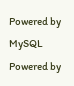Powered by MySQL Powered by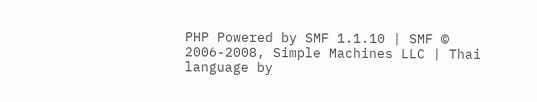PHP Powered by SMF 1.1.10 | SMF © 2006-2008, Simple Machines LLC | Thai language by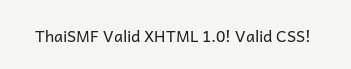ThaiSMF Valid XHTML 1.0! Valid CSS!